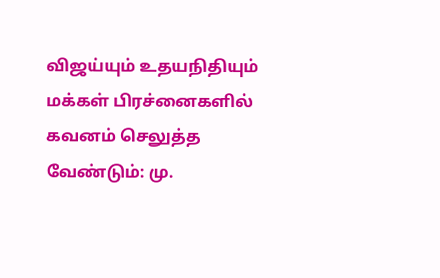விஜய்யும் உதயநிதியும் மக்கள் பிரச்னைகளில் கவனம் செலுத்த வேண்டும்: மு.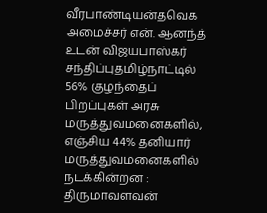வீரபாண்டியன்தவெக அமைச்சர் என். ஆனந்த் உடன் விஜயபாஸ்கர் சந்திப்புதமிழ்நாட்டில் 56% குழந்தைப் பிறப்புகள் அரசு மருத்துவமனைகளில், எஞ்சிய 44% தனியார் மருத்துவமனைகளில் நடக்கின்றன : திருமாவளவன்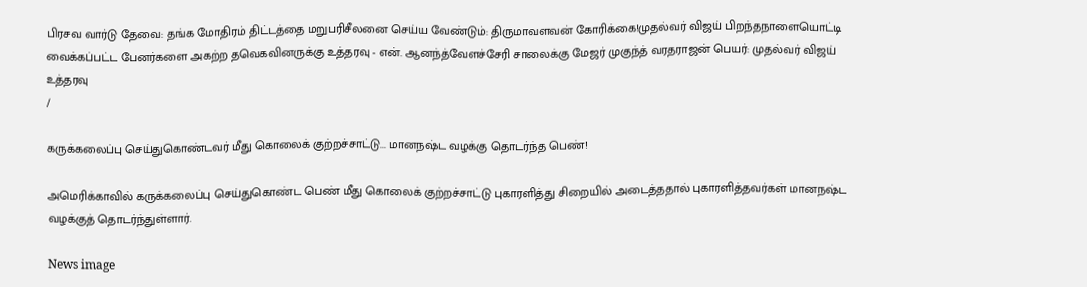பிரசவ வார்டு தேவை: தங்க மோதிரம் திட்டத்தை மறுபரிசீலனை செய்ய வேண்டும்: திருமாவளவன் கோரிக்கை!முதல்வர் விஜய் பிறந்தநாளையொட்டி வைக்கப்பட்ட பேனர்களை அகற்ற தவெகவினருக்கு உத்தரவு - என். ஆனந்த்வேளச்சேரி சாலைக்கு மேஜர் முகுந்த் வரதராஜன் பெயர்: முதல்வர் விஜய் உத்தரவு
/

கருக்கலைப்பு செய்துகொண்டவர் மீது கொலைக் குற்றச்சாட்டு... மானநஷ்ட வழக்கு தொடர்ந்த பெண்!

அமெரிக்காவில் கருக்கலைப்பு செய்துகொண்ட பெண் மீது கொலைக் குற்றச்சாட்டு புகாரளித்து சிறையில் அடைத்ததால் புகாரளித்தவர்கள் மானநஷ்ட வழக்குத் தொடர்ந்துள்ளார்.

News image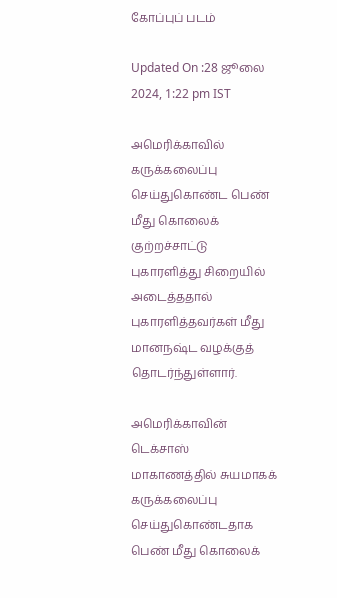கோப்புப் படம்

Updated On :28 ஜூலை 2024, 1:22 pm IST

அமெரிக்காவில் கருக்கலைப்பு செய்துகொண்ட பெண் மீது கொலைக் குற்றச்சாட்டு புகாரளித்து சிறையில் அடைத்ததால் புகாரளித்தவர்கள் மீது மானநஷ்ட வழக்குத் தொடர்ந்துள்ளார்.

அமெரிக்காவின் டெக்சாஸ் மாகாணத்தில் சுயமாகக் கருக்கலைப்பு செய்துகொண்டதாக பெண் மீது கொலைக்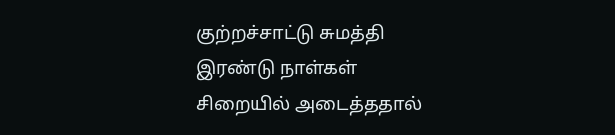குற்றச்சாட்டு சுமத்தி இரண்டு நாள்கள் சிறையில் அடைத்ததால்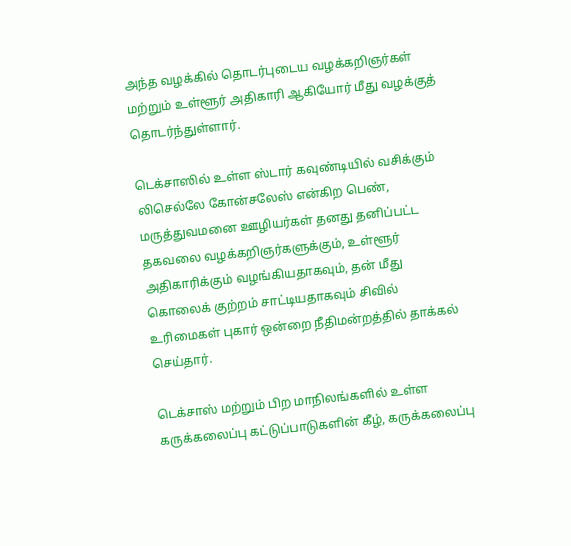அந்த வழக்கில் தொடர்புடைய வழக்கறிஞர்கள் மற்றும் உள்ளூர் அதிகாரி ஆகியோர் மீது வழக்குத் தொடர்ந்துள்ளார்.

டெக்சாஸில் உள்ள ஸ்டார் கவுண்டியில் வசிக்கும் லிசெல்லே கோன்சலேஸ் என்கிற பெண், மருத்துவமனை ஊழியர்கள் தனது தனிப்பட்ட தகவலை வழக்கறிஞர்களுக்கும், உள்ளூர் அதிகாரிக்கும் வழங்கியதாகவும், தன் மீது கொலைக் குற்றம் சாட்டியதாகவும் சிவில் உரிமைகள் புகார் ஒன்றை நீதிமன்றத்தில் தாக்கல் செய்தார்.

டெக்சாஸ் மற்றும் பிற மாநிலங்களில் உள்ள கருக்கலைப்பு கட்டுப்பாடுகளின் கீழ், கருக்கலைப்பு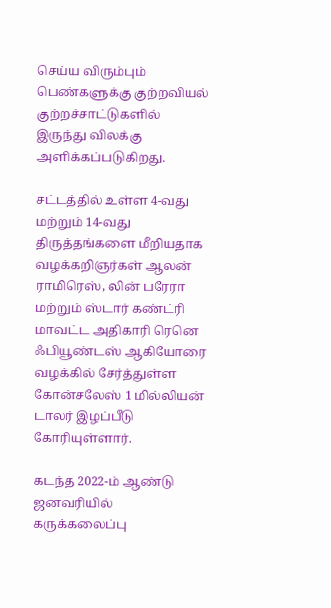செய்ய விரும்பும் பெண்களுக்கு குற்றவியல் குற்றச்சாட்டுகளில் இருந்து விலக்கு அளிக்கப்படுகிறது.

சட்டத்தில் உள்ள 4-வது மற்றும் 14-வது திருத்தங்களை மீறியதாக வழக்கறிஞர்கள் ஆலன் ராமிரெஸ், லின் பரேரா மற்றும் ஸ்டார் கண்ட்ரி மாவட்ட அதிகாரி ரெனெ ஃபியூண்டஸ் ஆகியோரை வழக்கில் சேர்த்துள்ள கோன்சலேஸ் 1 மில்லியன் டாலர் இழப்பீடு கோரியுள்ளார்.

கடந்த 2022-ம் ஆண்டு ஜனவரியில் கருக்கலைப்பு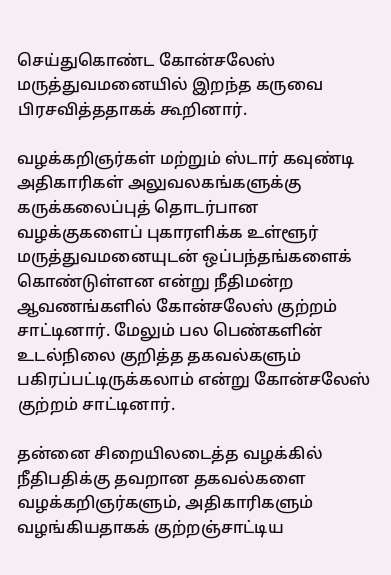செய்துகொண்ட கோன்சலேஸ் மருத்துவமனையில் இறந்த கருவை பிரசவித்ததாகக் கூறினார்.

வழக்கறிஞர்கள் மற்றும் ஸ்டார் கவுண்டி அதிகாரிகள் அலுவலகங்களுக்கு கருக்கலைப்புத் தொடர்பான வழக்குகளைப் புகாரளிக்க உள்ளூர் மருத்துவமனையுடன் ஒப்பந்தங்களைக் கொண்டுள்ளன என்று நீதிமன்ற ஆவணங்களில் கோன்சலேஸ் குற்றம் சாட்டினார். மேலும் பல பெண்களின் உடல்நிலை குறித்த தகவல்களும் பகிரப்பட்டிருக்கலாம் என்று கோன்சலேஸ் குற்றம் சாட்டினார்.

தன்னை சிறையிலடைத்த வழக்கில் நீதிபதிக்கு தவறான தகவல்களை வழக்கறிஞர்களும், அதிகாரிகளும் வழங்கியதாகக் குற்றஞ்சாட்டிய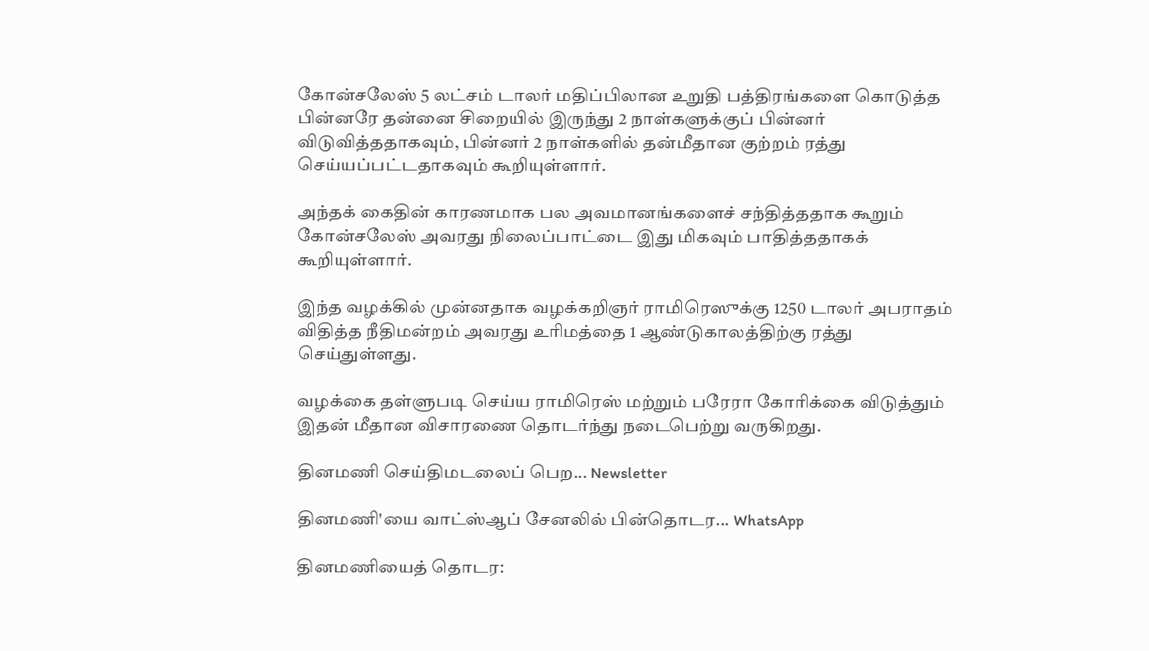கோன்சலேஸ் 5 லட்சம் டாலர் மதிப்பிலான உறுதி பத்திரங்களை கொடுத்த பின்னரே தன்னை சிறையில் இருந்து 2 நாள்களுக்குப் பின்னர் விடுவித்ததாகவும், பின்னர் 2 நாள்களில் தன்மீதான குற்றம் ரத்து செய்யப்பட்டதாகவும் கூறியுள்ளார்.

அந்தக் கைதின் காரணமாக பல அவமானங்களைச் சந்தித்ததாக கூறும் கோன்சலேஸ் அவரது நிலைப்பாட்டை இது மிகவும் பாதித்ததாகக் கூறியுள்ளார்.

இந்த வழக்கில் முன்னதாக வழக்கறிஞர் ராமிரெஸுக்கு 1250 டாலர் அபராதம் விதித்த நீதிமன்றம் அவரது உரிமத்தை 1 ஆண்டுகாலத்திற்கு ரத்து செய்துள்ளது.

வழக்கை தள்ளுபடி செய்ய ராமிரெஸ் மற்றும் பரேரா கோரிக்கை விடுத்தும் இதன் மீதான விசாரணை தொடர்ந்து நடைபெற்று வருகிறது.

தினமணி செய்திமடலைப் பெற... Newsletter

தினமணி'யை வாட்ஸ்ஆப் சேனலில் பின்தொடர... WhatsApp

தினமணியைத் தொடர: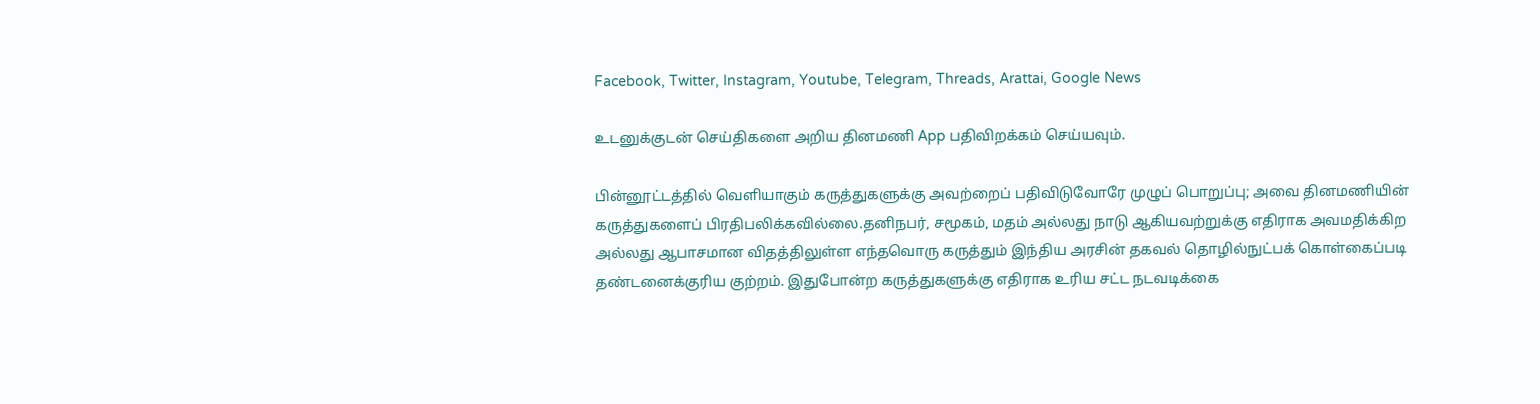Facebook, Twitter, Instagram, Youtube, Telegram, Threads, Arattai, Google News

உடனுக்குடன் செய்திகளை அறிய தினமணி App பதிவிறக்கம் செய்யவும்.

பின்னூட்டத்தில் வெளியாகும் கருத்துகளுக்கு அவற்றைப் பதிவிடுவோரே முழுப் பொறுப்பு; அவை தினமணியின் கருத்துகளைப் பிரதிபலிக்கவில்லை.தனிநபர், சமூகம், மதம் அல்லது நாடு ஆகியவற்றுக்கு எதிராக அவமதிக்கிற அல்லது ஆபாசமான விதத்திலுள்ள எந்தவொரு கருத்தும் இந்திய அரசின் தகவல் தொழில்நுட்பக் கொள்கைப்படி தண்டனைக்குரிய குற்றம். இதுபோன்ற கருத்துகளுக்கு எதிராக உரிய சட்ட நடவடிக்கை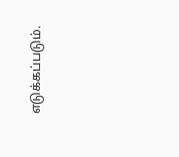எடுக்கப்படும்.